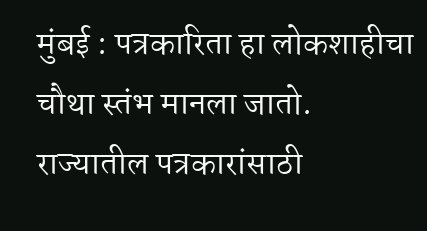मुंबई : पत्रकारिता हा लोकशाहीचा चौथा स्तंभ मानला जातो. राज्यातील पत्रकारांसाठी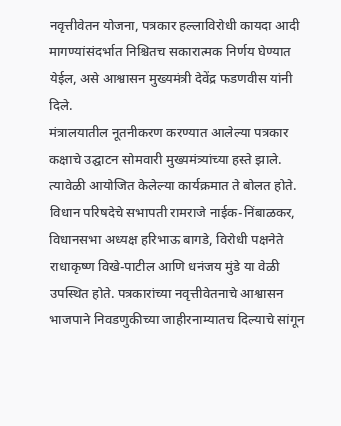नवृत्तीवेतन योजना, पत्रकार हल्लाविरोधी कायदा आदी मागण्यांसंदर्भात निश्चितच सकारात्मक निर्णय घेण्यात येईल, असे आश्वासन मुख्यमंत्री देवेंद्र फडणवीस यांनी दिले.
मंत्रालयातील नूतनीकरण करण्यात आलेल्या पत्रकार कक्षाचे उद्घाटन सोमवारी मुख्यमंत्र्यांच्या हस्ते झाले. त्यावेळी आयोजित केलेल्या कार्यक्रमात ते बोलत होते. विधान परिषदेचे सभापती रामराजे नाईक-निंबाळकर, विधानसभा अध्यक्ष हरिभाऊ बागडे, विरोधी पक्षनेते राधाकृष्ण विखे-पाटील आणि धनंजय मुंडे या वेळी उपस्थित होते. पत्रकारांच्या नवृत्तीवेतनाचे आश्वासन भाजपाने निवडणुकीच्या जाहीरनाम्यातच दिल्याचे सांगून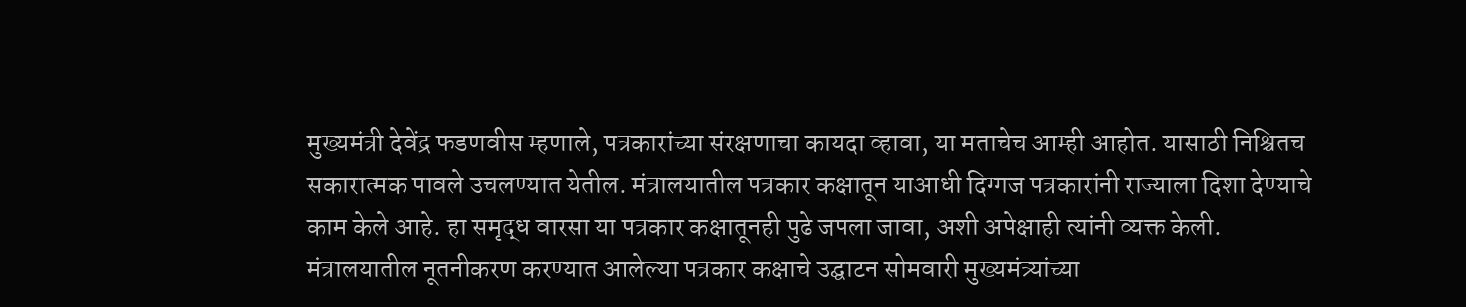मुख्यमंत्री देवेंद्र फडणवीस म्हणाले, पत्रकारांच्या संरक्षणाचा कायदा व्हावा, या मताचेच आम्ही आहोत. यासाठी निश्चितच सकारात्मक पावले उचलण्यात येतील. मंत्रालयातील पत्रकार कक्षातून याआधी दिग्गज पत्रकारांनी राज्याला दिशा देण्याचे काम केले आहे. हा समृद्ध वारसा या पत्रकार कक्षातूनही पुढे जपला जावा, अशी अपेक्षाही त्यांनी व्यक्त केली.
मंत्रालयातील नूतनीकरण करण्यात आलेल्या पत्रकार कक्षाचे उद्घाटन सोमवारी मुख्यमंत्र्यांच्या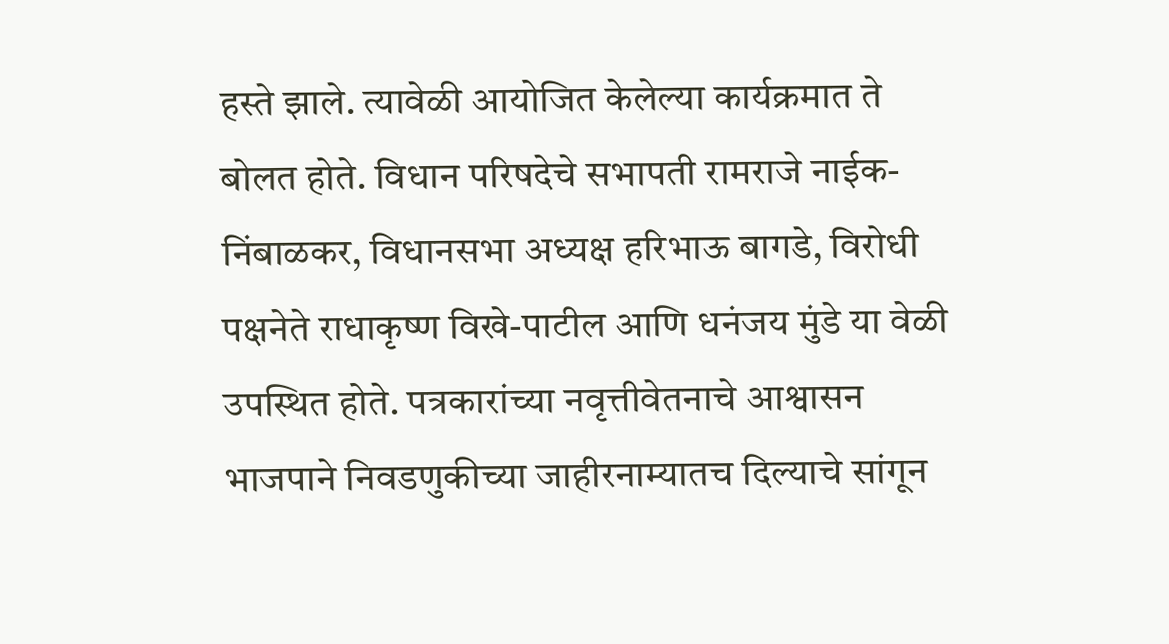हस्ते झाले. त्यावेळी आयोजित केलेल्या कार्यक्रमात ते बोलत होते. विधान परिषदेचे सभापती रामराजे नाईक-निंबाळकर, विधानसभा अध्यक्ष हरिभाऊ बागडे, विरोधी पक्षनेते राधाकृष्ण विखे-पाटील आणि धनंजय मुंडे या वेळी उपस्थित होते. पत्रकारांच्या नवृत्तीवेतनाचे आश्वासन भाजपाने निवडणुकीच्या जाहीरनाम्यातच दिल्याचे सांगून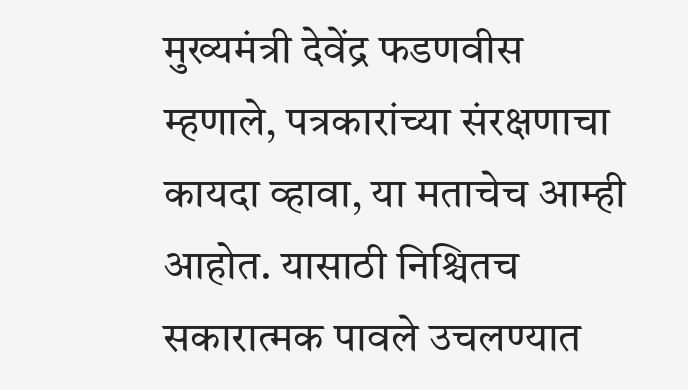मुख्यमंत्री देवेंद्र फडणवीस म्हणाले, पत्रकारांच्या संरक्षणाचा कायदा व्हावा, या मताचेच आम्ही आहोत. यासाठी निश्चितच सकारात्मक पावले उचलण्यात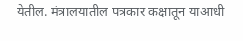येतील. मंत्रालयातील पत्रकार कक्षातून याआधी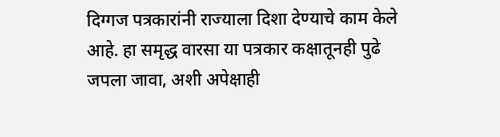दिग्गज पत्रकारांनी राज्याला दिशा देण्याचे काम केले आहे. हा समृद्ध वारसा या पत्रकार कक्षातूनही पुढे जपला जावा, अशी अपेक्षाही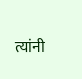त्यांनी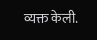व्यक्त केली.